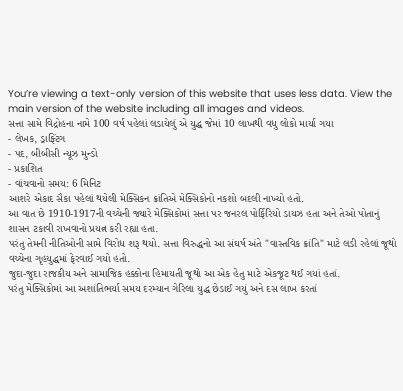You’re viewing a text-only version of this website that uses less data. View the main version of the website including all images and videos.
સત્તા સામે વિદ્રોહના નામે 100 વર્ષ પહેલાં લડાયેલું એ યુદ્ધ જેમાં 10 લાખથી વધુ લોકો માર્યા ગયા
- લેખક, ડ્રાફ્ટિંગ
- પદ, બીબીસી ન્યૂઝ મુન્ડો
- પ્રકાશિત
- વાંચવાનો સમય: 6 મિનિટ
આશરે એકાદ સૈકા પહેલાં થયેલી મેક્સિકન ક્રાંતિએ મેક્સિકોનો નકશો બદલી નાખ્યો હતો.
આ વાત છે 1910-1917ની વચ્ચેની જ્યારે મેક્સિકોમાં સત્તા પર જનરલ પોર્ફિરિયો ડાયઝ હતા અને તેઓ પોતાનું શાસન ટકાવી રાખવાનો પ્રયત્ન કરી રહ્યા હતા.
પરંતુ તેમની નીતિઓની સામે વિરોધ શરૂ થયો. સત્તા વિરુદ્ધનો આ સંઘર્ષ અંતે "વાસ્તવિક ક્રાંતિ" માટે લડી રહેલાં જૂથો વચ્ચેના ગૃહયુદ્ધમાં ફેરવાઈ ગયો હતો.
જુદા-જુદા રાજકીય અને સામાજિક હક્કોના હિમાયતી જૂથો આ એક હેતુ માટે એકજૂટ થઈ ગયાં હતાં.
પરંતુ મેક્સિકોમાં આ અશાંતિભર્યા સમય દરમ્યાન ગેરિલા યુદ્ધ છેડાઈ ગયું અને દસ લાખ કરતાં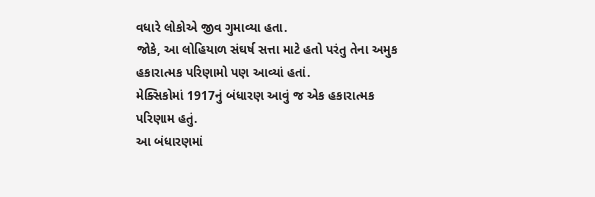વધારે લોકોએ જીવ ગુમાવ્યા હતા.
જોકે, આ લોહિયાળ સંઘર્ષ સત્તા માટે હતો પરંતુ તેના અમુક હકારાત્મક પરિણામો પણ આવ્યાં હતાં.
મેક્સિકોમાં 1917નું બંધારણ આવું જ એક હકારાત્મક પરિણામ હતું.
આ બંધારણમાં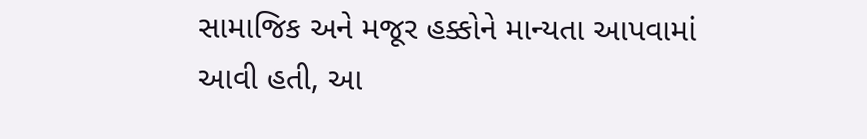સામાજિક અને મજૂર હક્કોને માન્યતા આપવામાં આવી હતી, આ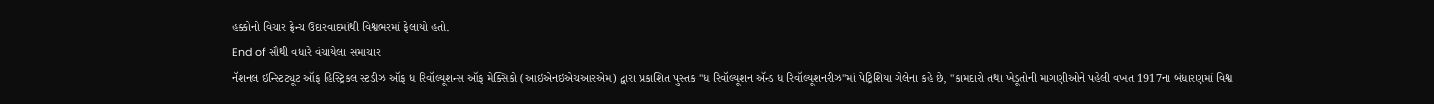હક્કોનો વિચાર ફ્રેન્ચ ઉદારવાદમાંથી વિશ્વભરમાં ફેલાયો હતો.
End of સૌથી વધારે વંચાયેલા સમાચાર
નૅશનલ ઇન્સ્ટિટ્યૂટ ઑફ હિસ્ટ્રિકલ સ્ટડીઝ ઑફ ધ રિવૉલ્યૂશન્સ ઑફ મેક્સિકો (આઇએનઇએચઆરએમ) દ્વારા પ્રકાશિત પુસ્તક "ધ રિવૉલ્યૂશન ઍન્ડ ધ રિવૉલ્યૂશનરીઝ"માં પેટ્રિશિયા ગેલેના કહે છે, "કામદારો તથા ખેડૂતોની માગણીઓને પહેલી વખત 1917ના બંધારણમાં વિશ્વ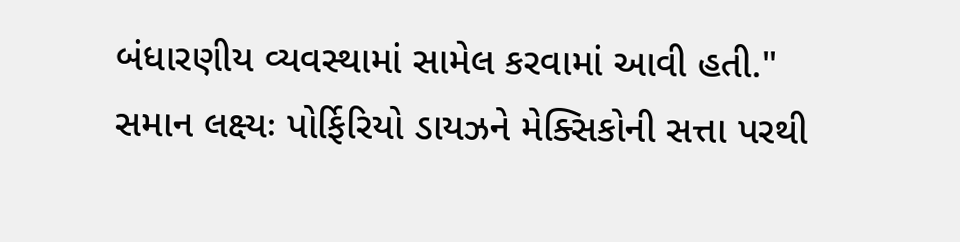બંધારણીય વ્યવસ્થામાં સામેલ કરવામાં આવી હતી."
સમાન લક્ષ્યઃ પોર્ફિરિયો ડાયઝને મેક્સિકોની સત્તા પરથી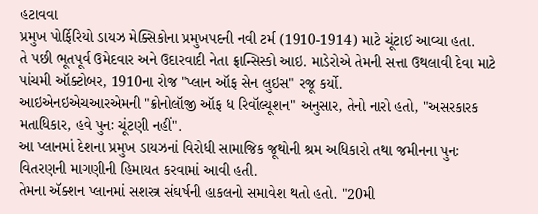હટાવવા
પ્રમુખ પોર્ફિરિયો ડાયઝ મેક્સિકોના પ્રમુખપદની નવી ટર્મ (1910-1914) માટે ચૂંટાઈ આવ્યા હતા.
તે પછી ભૂતપૂર્વ ઉમેદવાર અને ઉદારવાદી નેતા ફ્રાન્સિસ્કો આઇ. માડેરોએ તેમની સત્તા ઉથલાવી દેવા માટે પાંચમી ઑક્ટોબર, 1910ના રોજ "પ્લાન ઑફ સેન લુઇસ" રજૂ કર્યો.
આઇએનઇએચઆરએમની "ક્રોનોલૉજી ઑફ ધ રિવૉલ્યૂશન" અનુસાર, તેનો નારો હતો, "અસરકારક મતાધિકાર, હવે પુનઃ ચૂંટણી નહીં".
આ પ્લાનમાં દેશના પ્રમુખ ડાયઝનાં વિરોધી સામાજિક જૂથોની શ્રમ અધિકારો તથા જમીનના પુનઃ વિતરણની માગણીની હિમાયત કરવામાં આવી હતી.
તેમના ઍક્શન પ્લાનમાં સશસ્ત્ર સંઘર્ષની હાકલનો સમાવેશ થતો હતો. "20મી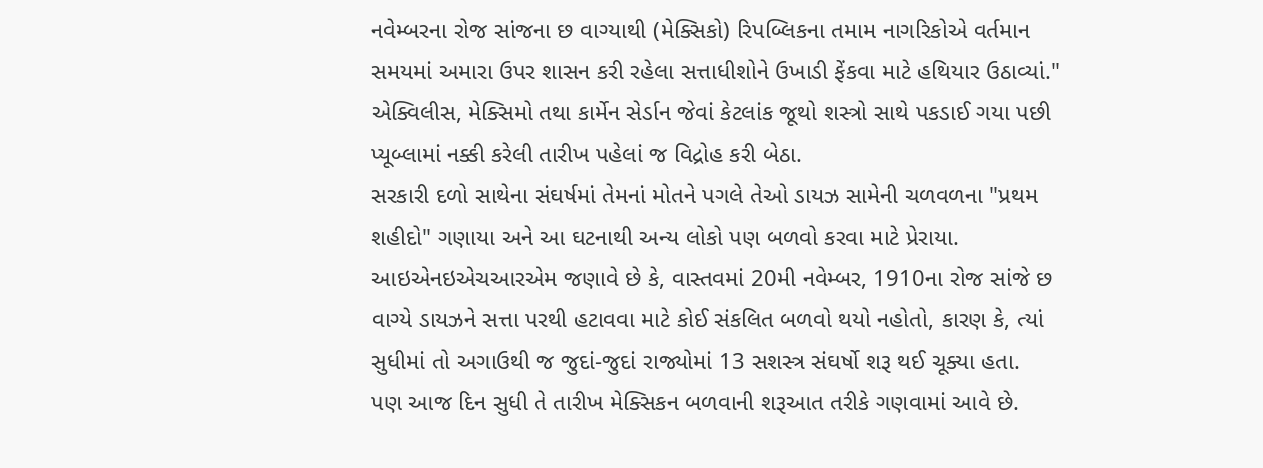નવેમ્બરના રોજ સાંજના છ વાગ્યાથી (મેક્સિકો) રિપબ્લિકના તમામ નાગરિકોએ વર્તમાન સમયમાં અમારા ઉપર શાસન કરી રહેલા સત્તાધીશોને ઉખાડી ફેંકવા માટે હથિયાર ઉઠાવ્યાં."
એક્વિલીસ, મેક્સિમો તથા કાર્મેન સેર્ડાન જેવાં કેટલાંક જૂથો શસ્ત્રો સાથે પકડાઈ ગયા પછી પ્યૂબ્લામાં નક્કી કરેલી તારીખ પહેલાં જ વિદ્રોહ કરી બેઠા.
સરકારી દળો સાથેના સંઘર્ષમાં તેમનાં મોતને પગલે તેઓ ડાયઝ સામેની ચળવળના "પ્રથમ શહીદો" ગણાયા અને આ ઘટનાથી અન્ય લોકો પણ બળવો કરવા માટે પ્રેરાયા.
આઇએનઇએચઆરએમ જણાવે છે કે, વાસ્તવમાં 20મી નવેમ્બર, 1910ના રોજ સાંજે છ વાગ્યે ડાયઝને સત્તા પરથી હટાવવા માટે કોઈ સંકલિત બળવો થયો નહોતો, કારણ કે, ત્યાં સુધીમાં તો અગાઉથી જ જુદાં-જુદાં રાજ્યોમાં 13 સશસ્ત્ર સંઘર્ષો શરૂ થઈ ચૂક્યા હતા.
પણ આજ દિન સુધી તે તારીખ મેક્સિકન બળવાની શરૂઆત તરીકે ગણવામાં આવે છે.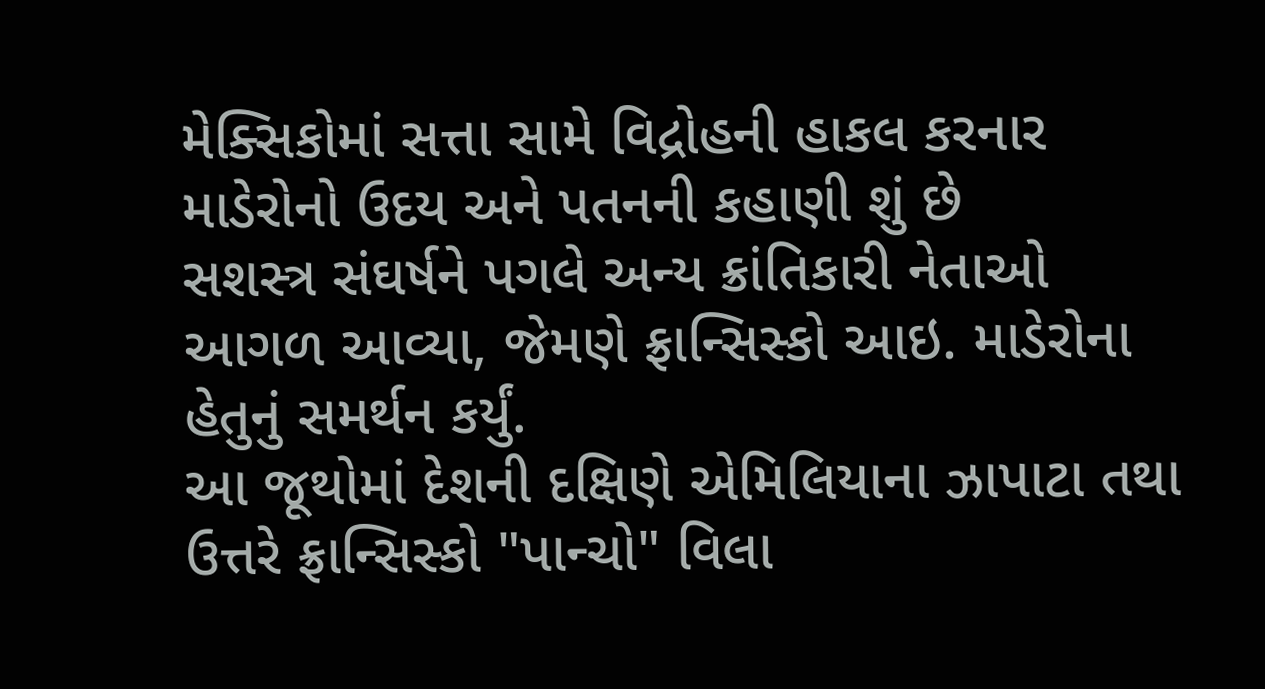મેક્સિકોમાં સત્તા સામે વિદ્રોહની હાકલ કરનાર માડેરોનો ઉદય અને પતનની કહાણી શું છે
સશસ્ત્ર સંઘર્ષને પગલે અન્ય ક્રાંતિકારી નેતાઓ આગળ આવ્યા, જેમણે ફ્રાન્સિસ્કો આઇ. માડેરોના હેતુનું સમર્થન કર્યું.
આ જૂથોમાં દેશની દક્ષિણે એમિલિયાના ઝાપાટા તથા ઉત્તરે ફ્રાન્સિસ્કો "પાન્ચો" વિલા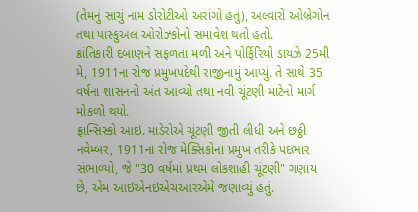(તેમનું સાચું નામ ડોરોટીઓ અરાંગો હતું), અલ્વારો ઓબ્રેગોન તથા પાસ્કુઅલ ઓરોઝ્કોનો સમાવેશ થતો હતો.
ક્રાંતિકારી દબાણને સફળતા મળી અને પોર્ફિરિયો ડાયઝે 25મી મે, 1911ના રોજ પ્રમુખપદેથી રાજીનામું આપ્યું. તે સાથે 35 વર્ષના શાસનનો અંત આવ્યો તથા નવી ચૂંટણી માટેનો માર્ગ મોકળો થયો.
ફ્રાન્સિસ્કો આઇ. માડેરોએ ચૂંટણી જીતી લીધી અને છઠ્ઠી નવેમ્બર, 1911ના રોજ મેક્સિકોના પ્રમુખ તરીકે પદભાર સંભાળ્યો, જે "30 વર્ષમાં પ્રથમ લોકશાહી ચૂંટણી" ગણાય છે, એમ આઇએનઇએચઆરએમે જણાવ્યું હતું.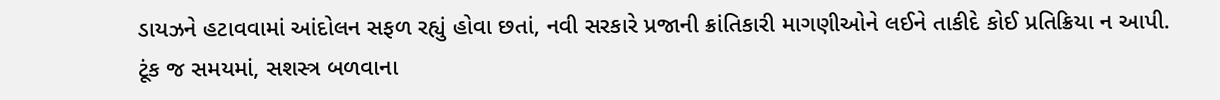ડાયઝને હટાવવામાં આંદોલન સફળ રહ્યું હોવા છતાં, નવી સરકારે પ્રજાની ક્રાંતિકારી માગણીઓને લઈને તાકીદે કોઈ પ્રતિક્રિયા ન આપી.
ટૂંક જ સમયમાં, સશસ્ત્ર બળવાના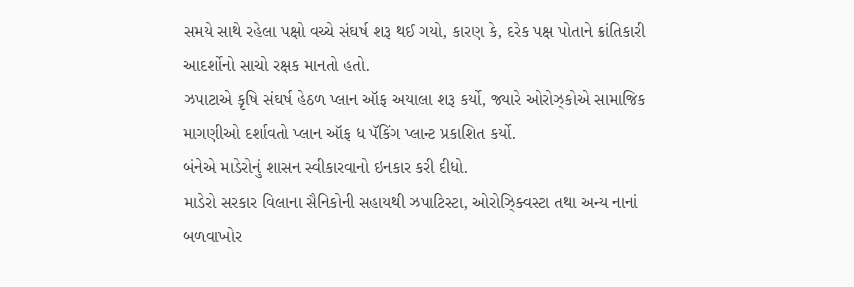સમયે સાથે રહેલા પક્ષો વચ્ચે સંઘર્ષ શરૂ થઈ ગયો, કારણ કે, દરેક પક્ષ પોતાને ક્રાંતિકારી આદર્શોનો સાચો રક્ષક માનતો હતો.
ઝપાટાએ કૃષિ સંઘર્ષ હેઠળ પ્લાન ઑફ અયાલા શરૂ કર્યો, જ્યારે ઓરોઝ્કોએ સામાજિક માગણીઓ દર્શાવતો પ્લાન ઑફ ધ પૅકિંગ પ્લાન્ટ પ્રકાશિત કર્યો.
બંનેએ માડેરોનું શાસન સ્વીકારવાનો ઇનકાર કરી દીધો.
માડેરો સરકાર વિલાના સૈનિકોની સહાયથી ઝપાટિસ્ટા, ઓરોઝ્ક્વિસ્ટા તથા અન્ય નાનાં બળવાખોર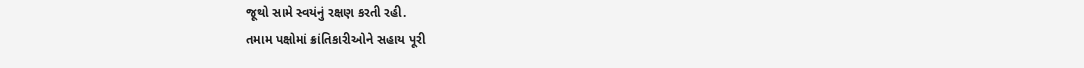જૂથો સામે સ્વયંનું રક્ષણ કરતી રહી.
તમામ પક્ષોમાં ક્રાંતિકારીઓને સહાય પૂરી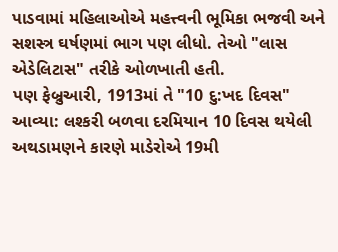પાડવામાં મહિલાઓએ મહત્ત્વની ભૂમિકા ભજવી અને સશસ્ત્ર ઘર્ષણમાં ભાગ પણ લીધો. તેઓ "લાસ એડેલિટાસ" તરીકે ઓળખાતી હતી.
પણ ફેબ્રુઆરી, 1913માં તે "10 દુ:ખદ દિવસ" આવ્યા: લશ્કરી બળવા દરમિયાન 10 દિવસ થયેલી અથડામણને કારણે માડેરોએ 19મી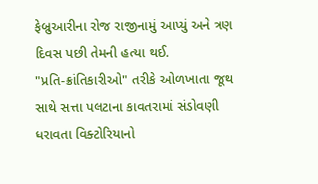ફેબ્રુઆરીના રોજ રાજીનામું આપ્યું અને ત્રણ દિવસ પછી તેમની હત્યા થઈ.
"પ્રતિ-ક્રાંતિકારીઓ" તરીકે ઓળખાતા જૂથ સાથે સત્તા પલટાના કાવતરામાં સંડોવણી ધરાવતા વિક્ટોરિયાનો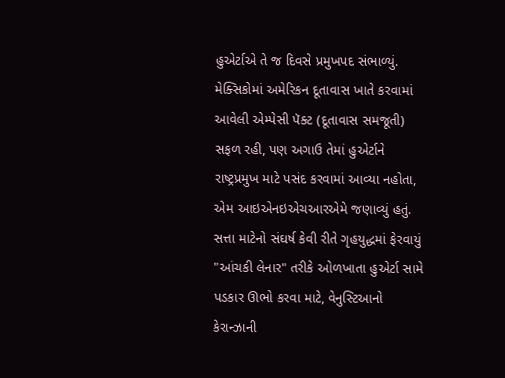હુએર્ટાએ તે જ દિવસે પ્રમુખપદ સંભાળ્યું.
મેક્સિકોમાં અમેરિકન દૂતાવાસ ખાતે કરવામાં આવેલી એમ્પેસી પૅક્ટ (દૂતાવાસ સમજૂતી) સફળ રહી, પણ અગાઉ તેમાં હુએર્ટાને રાષ્ટ્રપ્રમુખ માટે પસંદ કરવામાં આવ્યા નહોતા, એમ આઇએનઇએચઆરએમે જણાવ્યું હતું.
સત્તા માટેનો સંઘર્ષ કેવી રીતે ગૃહયુદ્ધમાં ફેરવાયું
"આંચકી લેનાર" તરીકે ઓળખાતા હુએર્ટા સામે પડકાર ઊભો કરવા માટે, વેનુસ્ટિઆનો કેરાન્ઝાની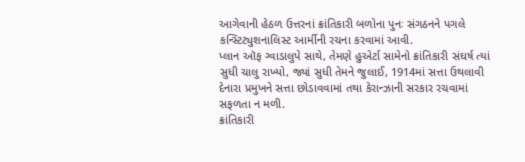આગેવાની હેઠળ ઉત્તરનાં ક્રાંતિકારી બળોના પુનઃ સંગઠનને પગલે કન્સ્ટિટ્યુશનાલિસ્ટ આર્મીની રચના કરવામાં આવી.
પ્લાન ઑફ ગ્વાડાલુપે સાથે, તેમણે હુએર્ટા સામેનો ક્રાંતિકારી સંઘર્ષ ત્યાં સુધી ચાલુ રાખ્યો, જ્યાં સુધી તેમને જુલાઈ, 1914માં સત્તા ઉથલાવી દેનારા પ્રમુખને સત્તા છોડાવવામાં તથા કેરાન્ઝાની સરકાર રચવામાં સફળતા ન મળી.
ક્રાંતિકારી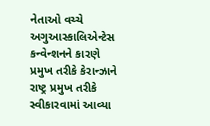નેતાઓ વચ્ચે અગુઆસ્કાલિએન્ટેસ કન્વેન્શનને કારણે પ્રમુખ તરીકે કેરાન્ઝાને રાષ્ટ્ર પ્રમુખ તરીકે સ્વીકારવામાં આવ્યા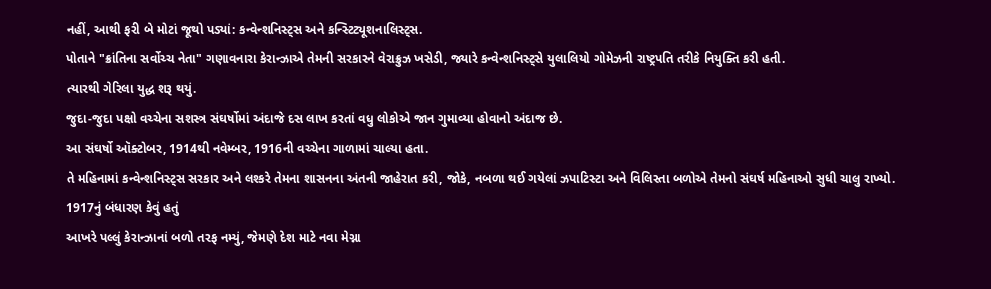નહીં, આથી ફરી બે મોટાં જૂથો પડ્યાં: કન્વેન્શનિસ્ટ્સ અને કન્સ્ટિટ્યૂશનાલિસ્ટ્સ.
પોતાને "ક્રાંતિના સર્વોચ્ચ નેતા" ગણાવનારા કેરાન્ઝાએ તેમની સરકારને વેરાક્રુઝ ખસેડી, જ્યારે કન્વેન્શનિસ્ટ્સે યુલાલિયો ગોમેઝની રાષ્ટ્રપતિ તરીકે નિયુક્તિ કરી હતી.
ત્યારથી ગેરિલા યુદ્ધ શરૂ થયું.
જુદા-જુદા પક્ષો વચ્ચેના સશસ્ત્ર સંઘર્ષોમાં અંદાજે દસ લાખ કરતાં વધુ લોકોએ જાન ગુમાવ્યા હોવાનો અંદાજ છે.
આ સંઘર્ષો ઑક્ટોબર, 1914થી નવેમ્બર, 1916ની વચ્ચેના ગાળામાં ચાલ્યા હતા.
તે મહિનામાં કન્વેન્શનિસ્ટ્સ સરકાર અને લશ્કરે તેમના શાસનના અંતની જાહેરાત કરી, જોકે, નબળા થઈ ગયેલાં ઝપાટિસ્ટા અને વિલિસ્તા બળોએ તેમનો સંઘર્ષ મહિનાઓ સુધી ચાલુ રાખ્યો.
1917નું બંધારણ કેવું હતું
આખરે પલ્લું કેરાન્ઝાનાં બળો તરફ નમ્યું, જેમણે દેશ માટે નવા મેગ્ના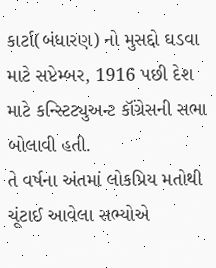કાર્ટા(બંધારણ) નો મુસદ્દો ઘડવા માટે સપ્ટેમ્બર, 1916 પછી દેશ માટે કન્સ્ટિટ્યુઅન્ટ કૉંગ્રેસની સભા બોલાવી હતી.
તે વર્ષના અંતમાં લોકપ્રિય મતોથી ચૂંટાઈ આવેલા સભ્યોએ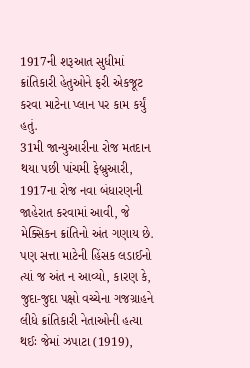1917ની શરૂઆત સુધીમાં ક્રાંતિકારી હેતુઓને ફરી એકજૂટ કરવા માટેના પ્લાન પર કામ કર્યું હતું.
31મી જાન્યુઆરીના રોજ મતદાન થયા પછી પાંચમી ફેબ્રુઆરી, 1917ના રોજ નવા બંધારણની જાહેરાત કરવામાં આવી, જે મેક્સિકન ક્રાંતિનો અંત ગણાય છે.
પણ સત્તા માટેની હિંસક લડાઈનો ત્યાં જ અંત ન આવ્યો, કારણ કે, જુદા-જુદા પક્ષો વચ્ચેના ગજગ્રાહને લીધે ક્રાંતિકારી નેતાઓની હત્યા થઈઃ જેમાં ઝપાટા (1919),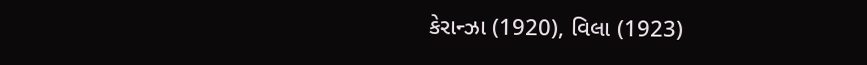કેરાન્ઝા (1920), વિલા (1923)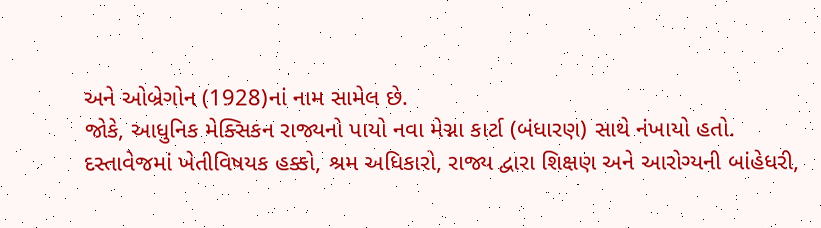અને ઓબ્રેગોન (1928)નાં નામ સામેલ છે.
જોકે, આધુનિક મેક્સિકન રાજ્યનો પાયો નવા મેગ્ના કાર્ટા (બંધારણ) સાથે નંખાયો હતો.
દસ્તાવેજમાં ખેતીવિષયક હક્કો, શ્રમ અધિકારો, રાજ્ય દ્વારા શિક્ષણ અને આરોગ્યની બાંહેધરી,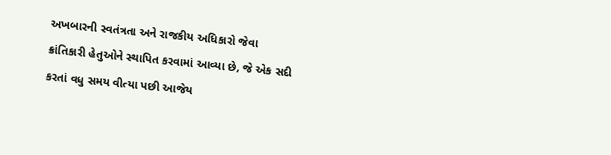અખબારની સ્વતંત્રતા અને રાજકીય અધિકારો જેવા ક્રાંતિકારી હેતુઓને સ્થાપિત કરવામાં આવ્યા છે, જે એક સદી કરતાં વધુ સમય વીત્યા પછી આજેય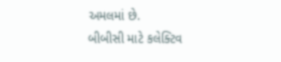અમલમાં છે.
બીબીસી માટે કલેક્ટિવ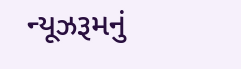ન્યૂઝરૂમનું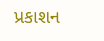પ્રકાશન